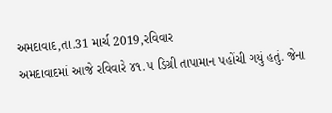અમદાવાદ,તા.31 માર્ચ 2019,રવિવાર
અમદાવાદમાં આજે રવિવારે ૪૧.૫ ડિગ્રી તાપામાન પહોંચી ગયું હતું. જેના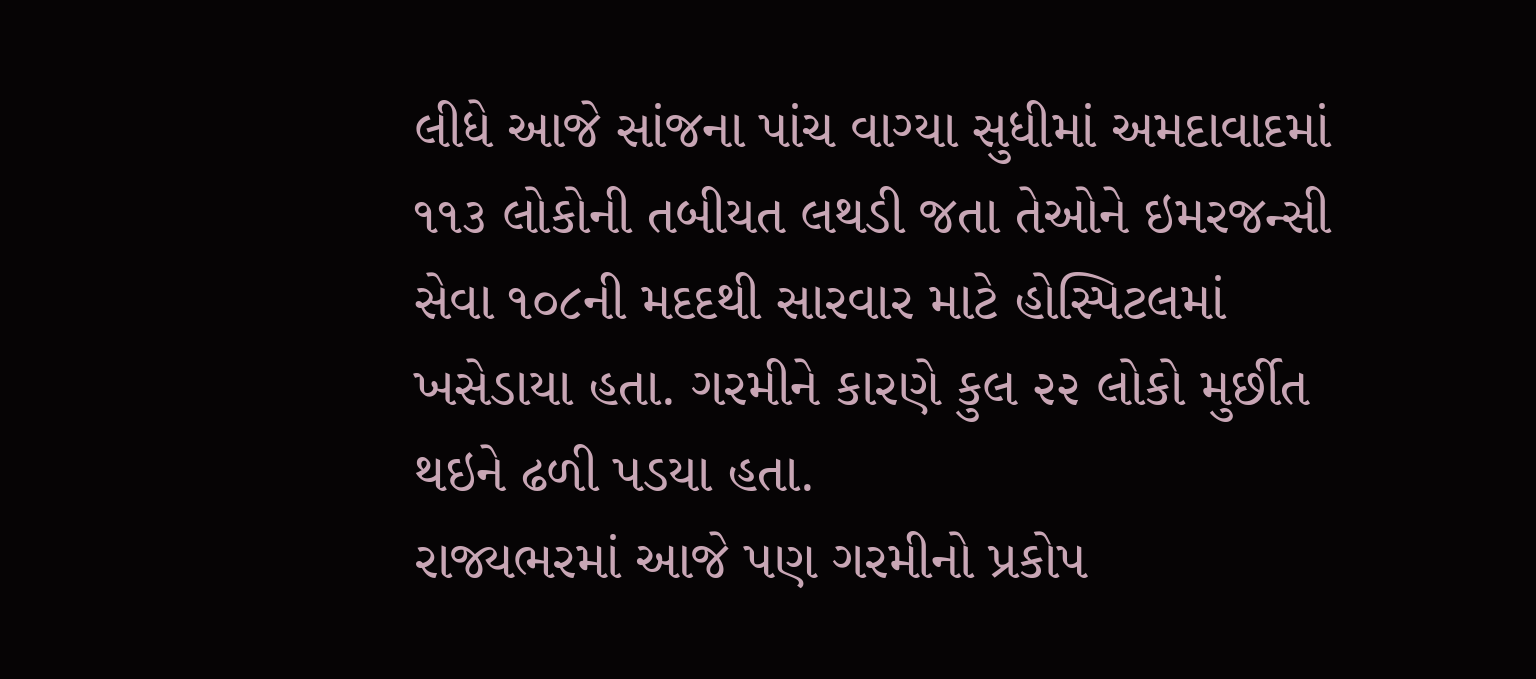લીધે આજે સાંજના પાંચ વાગ્યા સુધીમાં અમદાવાદમાં ૧૧૩ લોકોની તબીયત લથડી જતા તેઓને ઇમરજન્સી સેવા ૧૦૮ની મદદથી સારવાર માટે હોસ્પિટલમાં ખસેડાયા હતા. ગરમીને કારણે કુલ ૨૨ લોકો મુર્છીત થઇને ઢળી પડયા હતા.
રાજ્યભરમાં આજે પણ ગરમીનો પ્રકોપ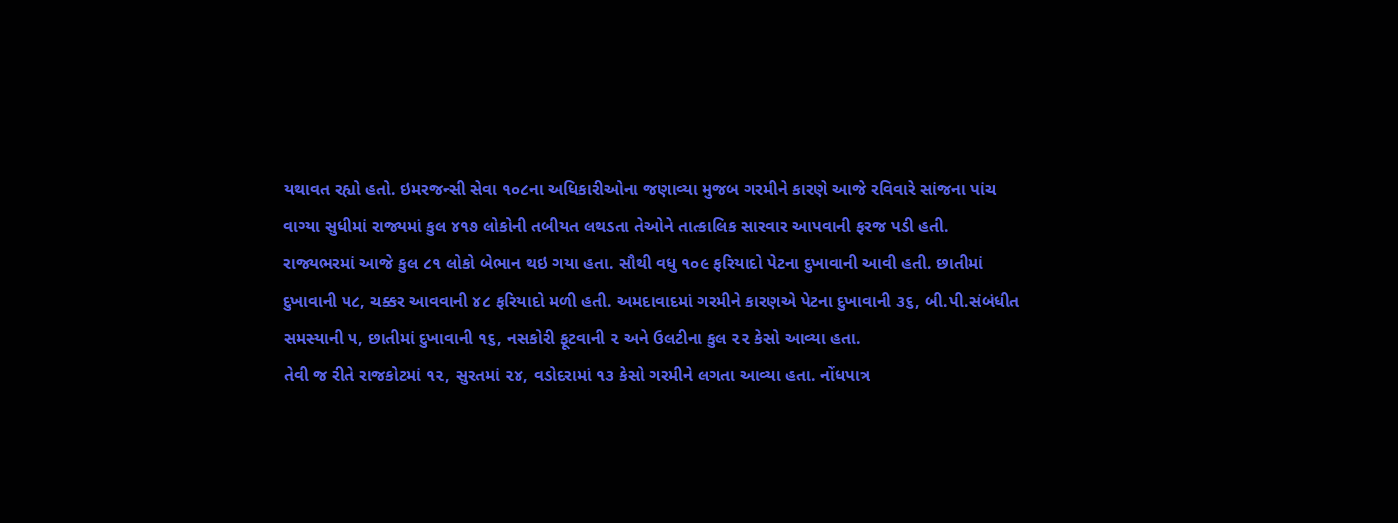યથાવત રહ્યો હતો. ઇમરજન્સી સેવા ૧૦૮ના અધિકારીઓના જણાવ્યા મુજબ ગરમીને કારણે આજે રવિવારે સાંજના પાંચ વાગ્યા સુધીમાં રાજ્યમાં કુલ ૪૧૭ લોકોની તબીયત લથડતા તેઓને તાત્કાલિક સારવાર આપવાની ફરજ પડી હતી.
રાજ્યભરમાં આજે કુલ ૮૧ લોકો બેભાન થઇ ગયા હતા. સૌથી વધુ ૧૦૯ ફરિયાદો પેટના દુખાવાની આવી હતી. છાતીમાં દુખાવાની ૫૮, ચક્કર આવવાની ૪૮ ફરિયાદો મળી હતી. અમદાવાદમાં ગરમીને કારણએ પેટના દુખાવાની ૩૬, બી.પી.સંબંધીત સમસ્યાની ૫, છાતીમાં દુખાવાની ૧૬, નસકોરી ફૂટવાની ૨ અને ઉલટીના કુલ ૨૨ કેસો આવ્યા હતા.
તેવી જ રીતે રાજકોટમાં ૧૨, સુરતમાં ૨૪, વડોદરામાં ૧૩ કેસો ગરમીને લગતા આવ્યા હતા. નોંધપાત્ર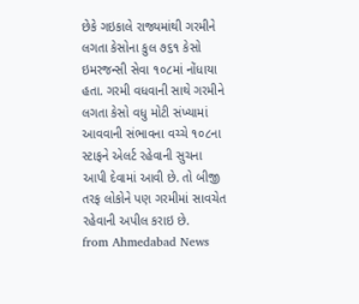છેકે ગઇકાલે રાજ્યમાંથી ગરમીને લગતા કેસોના કુલ ૭૬૧ કેસો ઇમરજન્સી સેવા ૧૦૮માં નોંધાયા હતા. ગરમી વધવાની સાથે ગરમીને લગતા કેસો વધુ મોટી સંખ્યામાં આવવાની સંભાવના વચ્ચે ૧૦૮ના સ્ટાફને એલર્ટ રહેવાની સુચના આપી દેવામાં આવી છે. તો બીજી તરફ લોકોને પણ ગરમીમાં સાવચેત રહેવાની અપીલ કરાઇ છે.
from Ahmedabad News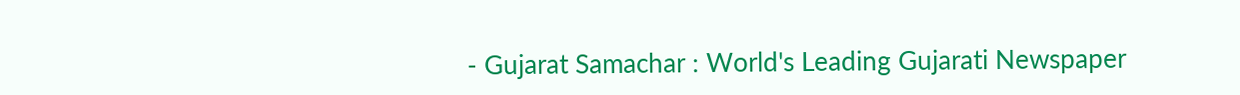- Gujarat Samachar : World's Leading Gujarati Newspaper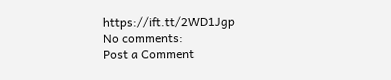https://ift.tt/2WD1Jgp
No comments:
Post a Comment